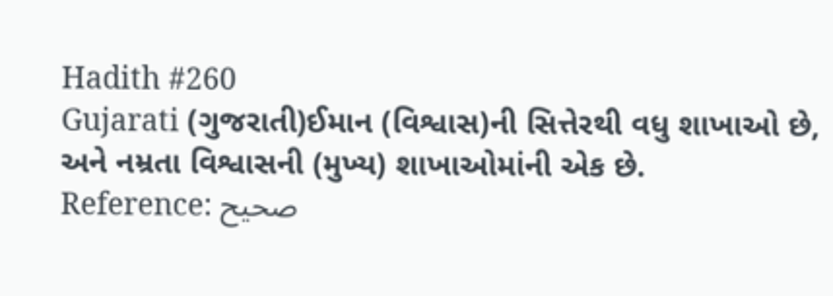Hadith #260
Gujarati (ગુજરાતી)ઈમાન (વિશ્વાસ)ની સિત્તેરથી વધુ શાખાઓ છે, અને નમ્રતા વિશ્વાસની (મુખ્ય) શાખાઓમાંની એક છે.
Reference: صحيح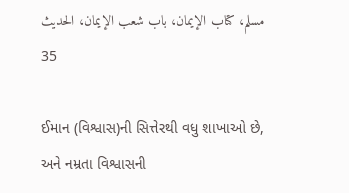مسلم، كتاب الإيمان، باب شعب الإيمان، الحديث 35

ઈમાન (વિશ્વાસ)ની સિત્તેરથી વધુ શાખાઓ છે, અને નમ્રતા વિશ્વાસની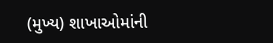(મુખ્ય) શાખાઓમાંની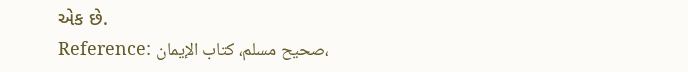એક છે.
Reference: صحيح مسلم، كتاب الإيمان،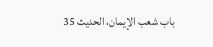باب شعب الإيمان، الحديث 35